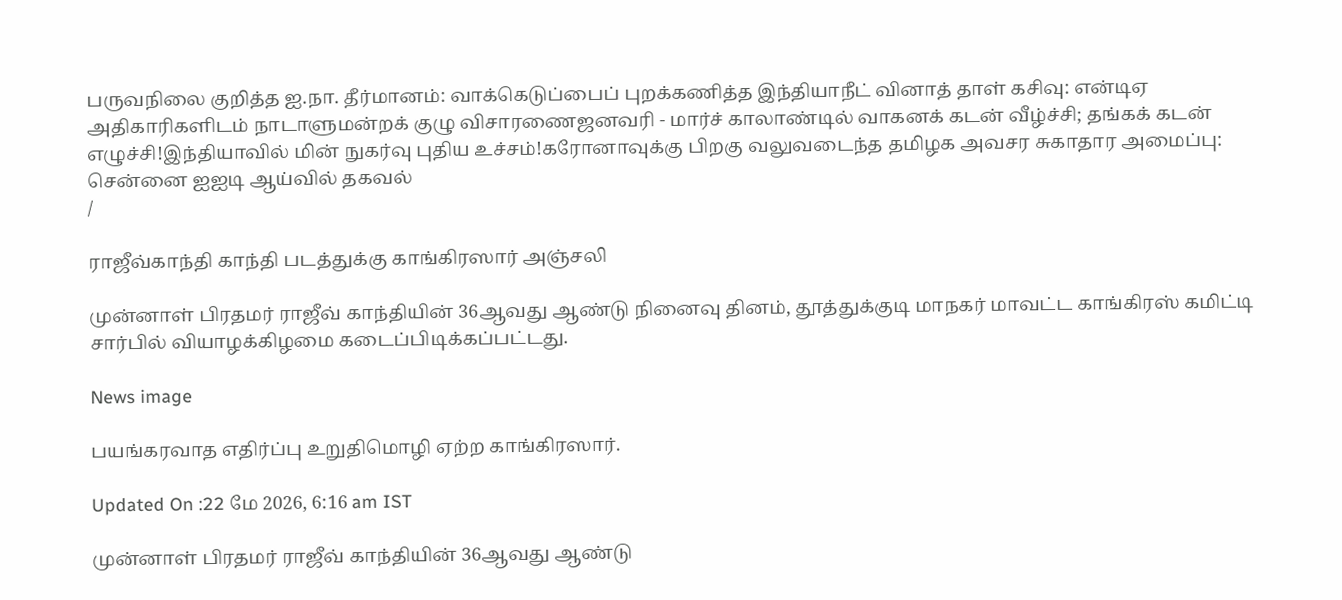பருவநிலை குறித்த ஐ.நா. தீர்மானம்: வாக்கெடுப்பைப் புறக்கணித்த இந்தியாநீட் வினாத் தாள் கசிவு: என்டிஏ அதிகாரிகளிடம் நாடாளுமன்றக் குழு விசாரணைஜனவரி - மார்ச் காலாண்டில் வாகனக் கடன் வீழ்ச்சி; தங்கக் கடன் எழுச்சி!இந்தியாவில் மின் நுகர்வு புதிய உச்சம்!கரோனாவுக்கு பிறகு வலுவடைந்த தமிழக அவசர சுகாதார அமைப்பு: சென்னை ஐஐடி ஆய்வில் தகவல்
/

ராஜீவ்காந்தி காந்தி படத்துக்கு காங்கிரஸார் அஞ்சலி

முன்னாள் பிரதமர் ராஜீவ் காந்தியின் 36ஆவது ஆண்டு நினைவு தினம், தூத்துக்குடி மாநகர் மாவட்ட காங்கிரஸ் கமிட்டி சார்பில் வியாழக்கிழமை கடைப்பிடிக்கப்பட்டது.

News image

பயங்கரவாத எதிர்ப்பு உறுதிமொழி ஏற்ற காங்கிரஸார்.

Updated On :22 மே 2026, 6:16 am IST

முன்னாள் பிரதமர் ராஜீவ் காந்தியின் 36ஆவது ஆண்டு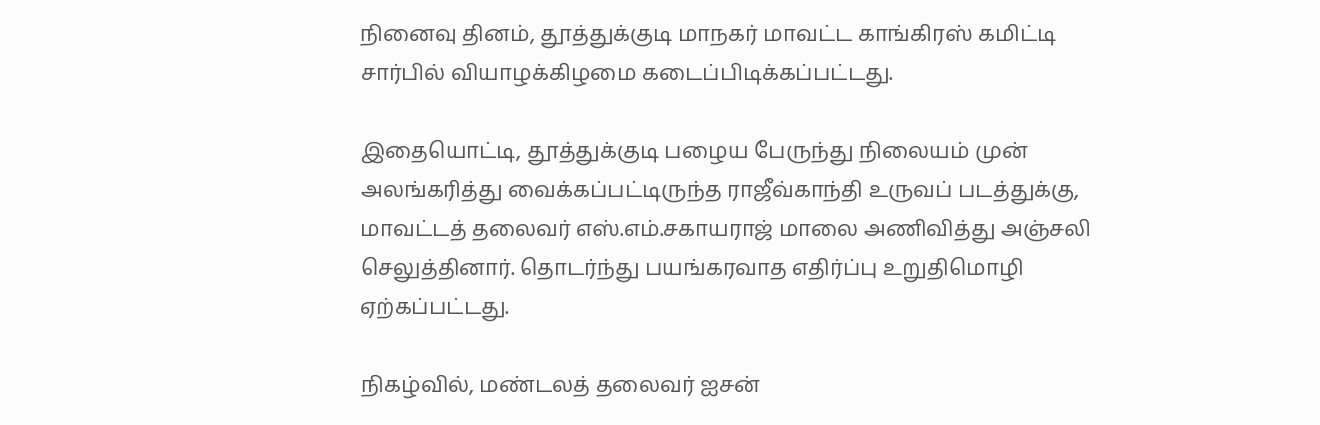நினைவு தினம், தூத்துக்குடி மாநகர் மாவட்ட காங்கிரஸ் கமிட்டி சார்பில் வியாழக்கிழமை கடைப்பிடிக்கப்பட்டது.

இதையொட்டி, தூத்துக்குடி பழைய பேருந்து நிலையம் முன் அலங்கரித்து வைக்கப்பட்டிருந்த ராஜீவ்காந்தி உருவப் படத்துக்கு, மாவட்டத் தலைவர் எஸ்.எம்.சகாயராஜ் மாலை அணிவித்து அஞ்சலி செலுத்தினார். தொடர்ந்து பயங்கரவாத எதிர்ப்பு உறுதிமொழி ஏற்கப்பட்டது.

நிகழ்வில், மண்டலத் தலைவர் ஐசன்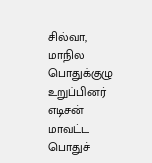சில்வா, மாநில பொதுக்குழு உறுப்பினர் எடிசன் மாவட்ட பொதுச்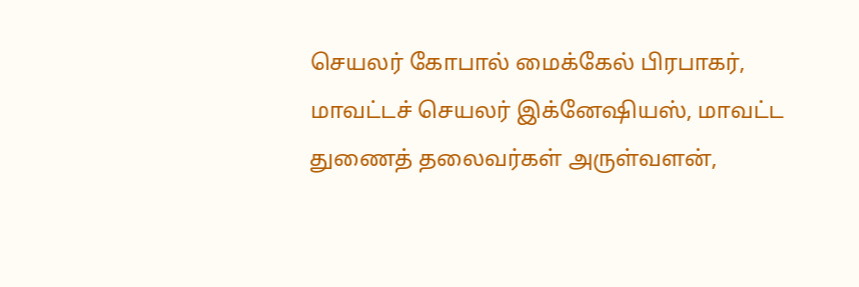செயலர் கோபால் மைக்கேல் பிரபாகர், மாவட்டச் செயலர் இக்னேஷியஸ், மாவட்ட துணைத் தலைவர்கள் அருள்வளன்,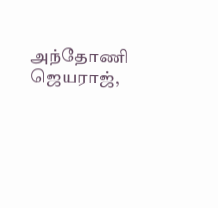அந்தோணி ஜெயராஜ்,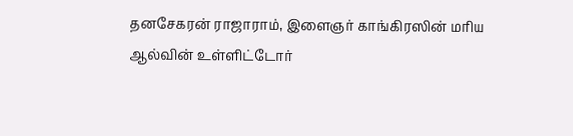தனசேகரன் ராஜாராம், இளைஞர் காங்கிரஸின் மரிய ஆல்வின் உள்ளிட்டோர்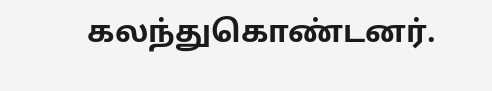கலந்துகொண்டனர்.